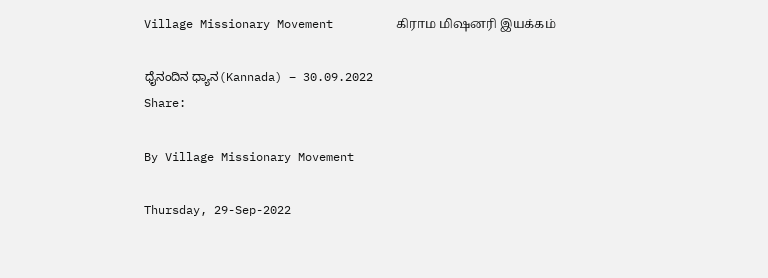Village Missionary Movement         கிராம மிஷனரி இயக்கம்

ಧೈನಂದಿನ ಧ್ಯಾನ(Kannada) – 30.09.2022
Share:

By Village Missionary Movement

Thursday, 29-Sep-2022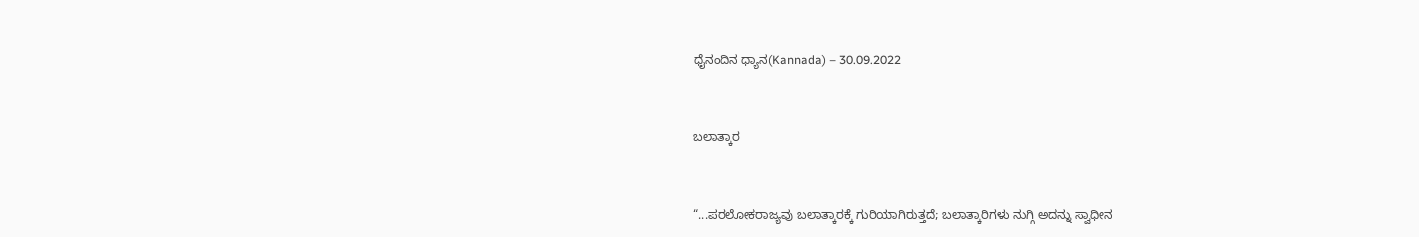ಧೈನಂದಿನ ಧ್ಯಾನ(Kannada) – 30.09.2022



ಬಲಾತ್ಕಾರ



“...ಪರಲೋಕರಾಜ್ಯವು ಬಲಾತ್ಕಾರಕ್ಕೆ ಗುರಿಯಾಗಿರುತ್ತದೆ; ಬಲಾತ್ಕಾರಿಗಳು ನುಗ್ಗಿ ಅದನ್ನು ಸ್ವಾಧೀನ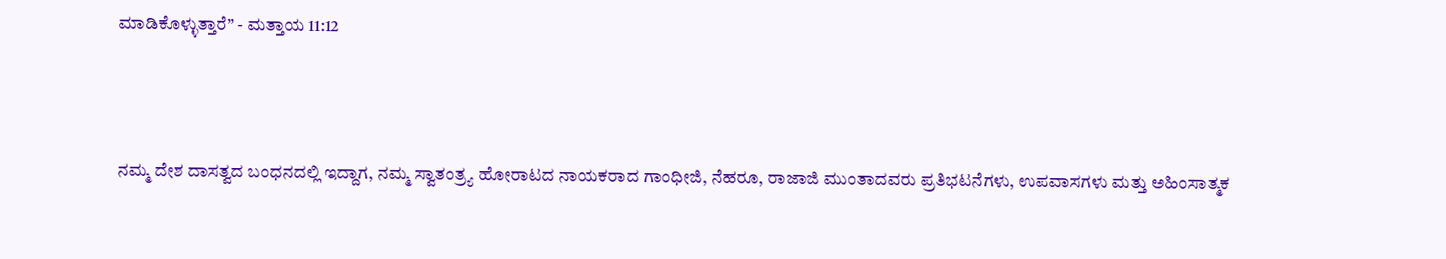ಮಾಡಿಕೊಳ್ಳುತ್ತಾರೆ” - ಮತ್ತಾಯ 11:12



ನಮ್ಮ ದೇಶ ದಾಸತ್ವದ ಬಂಧನದಲ್ಲಿ ಇದ್ದಾಗ, ನಮ್ಮ ಸ್ವಾತಂತ್ರ್ಯ ಹೋರಾಟದ ನಾಯಕರಾದ ಗಾಂಧೀಜಿ, ನೆಹರೂ, ರಾಜಾಜಿ ಮುಂತಾದವರು ಪ್ರತಿಭಟನೆಗಳು, ಉಪವಾಸಗಳು ಮತ್ತು ಅಹಿಂಸಾತ್ಮಕ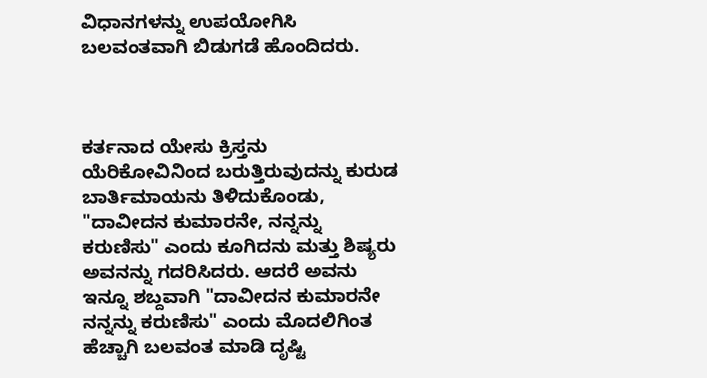ವಿಧಾನಗಳನ್ನು ಉಪಯೋಗಿಸಿ ಬಲವಂತವಾಗಿ ಬಿಡುಗಡೆ ಹೊಂದಿದರು.



ಕರ್ತನಾದ ಯೇಸು ಕ್ರಿಸ್ತನು ಯೆರಿಕೋವಿನಿಂದ ಬರುತ್ತಿರುವುದನ್ನು ಕುರುಡ ಬಾರ್ತಿಮಾಯನು ತಿಳಿದುಕೊಂಡು, "ದಾವೀದನ ಕುಮಾರನೇ, ನನ್ನನ್ನು ಕರುಣಿಸು" ಎಂದು ಕೂಗಿದನು ಮತ್ತು ಶಿಷ್ಯರು ಅವನನ್ನು ಗದರಿಸಿದರು. ಆದರೆ ಅವನು ಇನ್ನೂ ಶಬ್ದವಾಗಿ "ದಾವೀದನ ಕುಮಾರನೇ ನನ್ನನ್ನು ಕರುಣಿಸು" ಎಂದು ಮೊದಲಿಗಿಂತ ಹೆಚ್ಚಾಗಿ ಬಲವಂತ ಮಾಡಿ ದೃಷ್ಟಿ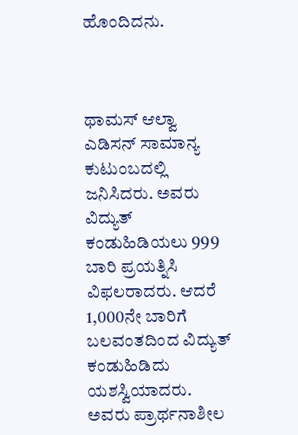ಹೊಂದಿದನು.



ಥಾಮಸ್ ಆಲ್ವಾ ಎಡಿಸನ್ ಸಾಮಾನ್ಯ ಕುಟುಂಬದಲ್ಲಿ ಜನಿಸಿದರು. ಅವರು ವಿದ್ಯುತ್ ಕಂಡುಹಿಡಿಯಲು 999 ಬಾರಿ ಪ್ರಯತ್ನಿಸಿ ವಿಫಲರಾದರು. ಆದರೆ 1,000ನೇ ಬಾರಿಗೆ ಬಲವಂತದಿಂದ ವಿದ್ಯುತ್ ಕಂಡುಹಿಡಿದು ಯಶಸ್ವಿಯಾದರು. ಅವರು ಪ್ರಾರ್ಥನಾಶೀಲ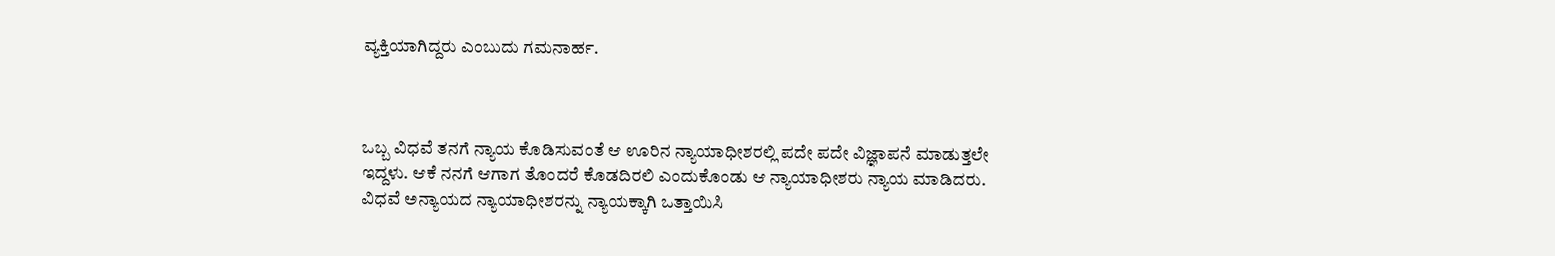ವ್ಯಕ್ತಿಯಾಗಿದ್ದರು ಎಂಬುದು ಗಮನಾರ್ಹ.



ಒಬ್ಬ ವಿಧವೆ ತನಗೆ ನ್ಯಾಯ ಕೊಡಿಸುವಂತೆ ಆ ಊರಿನ ನ್ಯಾಯಾಧೀಶರಲ್ಲಿ ಪದೇ ಪದೇ ವಿಜ್ಞಾಪನೆ ಮಾಡುತ್ತಲೇ ಇದ್ದಳು. ಆಕೆ ನನಗೆ ಆಗಾಗ ತೊಂದರೆ ಕೊಡದಿರಲಿ ಎಂದುಕೊಂಡು ಆ ನ್ಯಾಯಾಧೀಶರು ನ್ಯಾಯ ಮಾಡಿದರು. ವಿಧವೆ ಅನ್ಯಾಯದ ನ್ಯಾಯಾಧೀಶರನ್ನು ನ್ಯಾಯಕ್ಕಾಗಿ ಒತ್ತಾಯಿಸಿ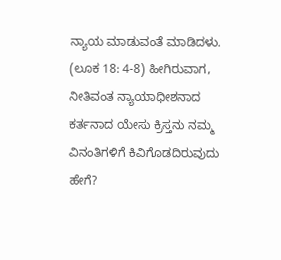ನ್ಯಾಯ ಮಾಡುವಂತೆ ಮಾಡಿದಳು. (ಲೂಕ 18: 4-8) ಹೀಗಿರುವಾಗ, ನೀತಿವಂತ ನ್ಯಾಯಾಧೀಶನಾದ ಕರ್ತನಾದ ಯೇಸು ಕ್ರಿಸ್ತನು ನಮ್ಮ ವಿನಂತಿಗಳಿಗೆ ಕಿವಿಗೊಡದಿರುವುದು ಹೇಗೆ?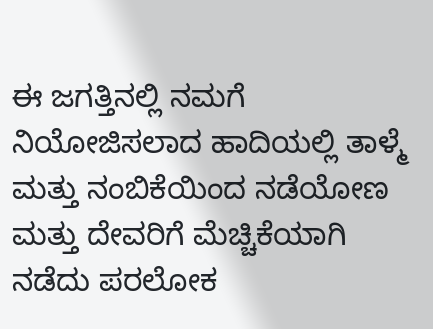ಈ ಜಗತ್ತಿನಲ್ಲಿ ನಮಗೆ ನಿಯೋಜಿಸಲಾದ ಹಾದಿಯಲ್ಲಿ ತಾಳ್ಮೆ ಮತ್ತು ನಂಬಿಕೆಯಿಂದ ನಡೆಯೋಣ ಮತ್ತು ದೇವರಿಗೆ ಮೆಚ್ಚಿಕೆಯಾಗಿ ನಡೆದು ಪರಲೋಕ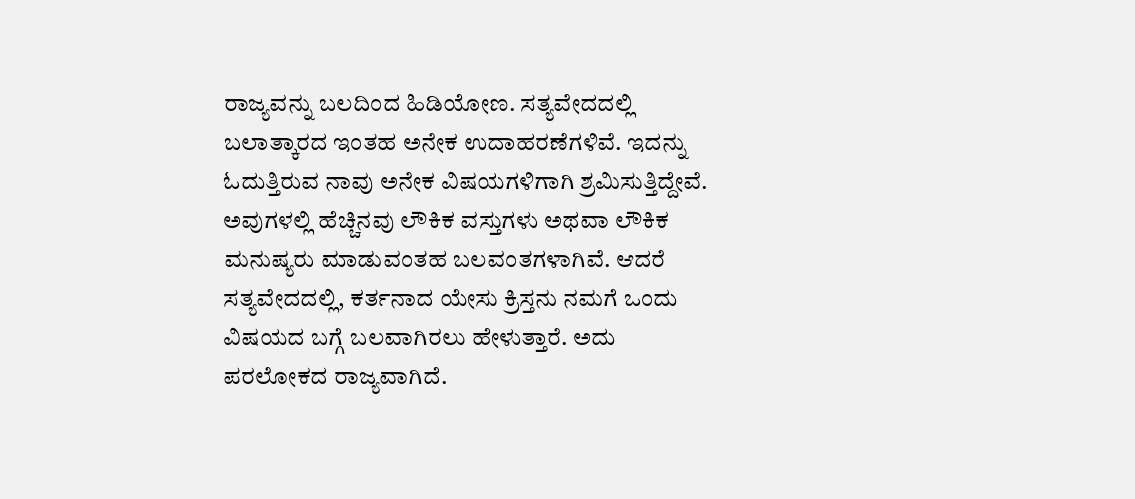ರಾಜ್ಯವನ್ನು ಬಲದಿಂದ ಹಿಡಿಯೋಣ. ಸತ್ಯವೇದದಲ್ಲಿ ಬಲಾತ್ಕಾರದ ಇಂತಹ ಅನೇಕ ಉದಾಹರಣೆಗಳಿವೆ. ಇದನ್ನು ಓದುತ್ತಿರುವ ನಾವು ಅನೇಕ ವಿಷಯಗಳಿಗಾಗಿ ಶ್ರಮಿಸುತ್ತಿದ್ದೇವೆ. ಅವುಗಳಲ್ಲಿ ಹೆಚ್ಚಿನವು ಲೌಕಿಕ ವಸ್ತುಗಳು ಅಥವಾ ಲೌಕಿಕ ಮನುಷ್ಯರು ಮಾಡುವಂತಹ ಬಲವಂತಗಳಾಗಿವೆ. ಆದರೆ ಸತ್ಯವೇದದಲ್ಲಿ, ಕರ್ತನಾದ ಯೇಸು ಕ್ರಿಸ್ತನು ನಮಗೆ ಒಂದು ವಿಷಯದ ಬಗ್ಗೆ ಬಲವಾಗಿರಲು ಹೇಳುತ್ತಾರೆ. ಅದು ಪರಲೋಕದ ರಾಜ್ಯವಾಗಿದೆ.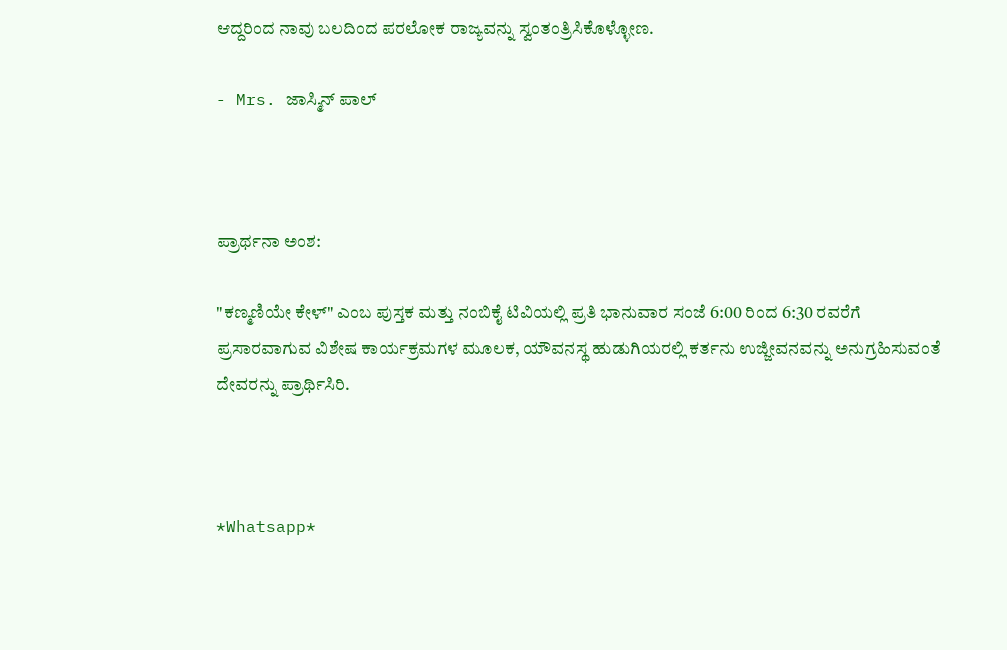ಆದ್ದರಿಂದ ನಾವು ಬಲದಿಂದ ಪರಲೋಕ ರಾಜ್ಯವನ್ನು ಸ್ವಂತಂತ್ರಿಸಿಕೊಳ್ಳೋಣ.

- Mrs. ಜಾಸ್ಮಿನ್ ಪಾಲ್



ಪ್ರಾರ್ಥನಾ ಅಂಶ:

"ಕಣ್ಮಣಿಯೇ ಕೇಳ್" ಎಂಬ ಪುಸ್ತಕ ಮತ್ತು ನಂಬಿಕೈ ಟಿವಿಯಲ್ಲಿ ಪ್ರತಿ ಭಾನುವಾರ ಸಂಜೆ 6:00 ರಿಂದ 6:30 ರವರೆಗೆ ಪ್ರಸಾರವಾಗುವ ವಿಶೇಷ ಕಾರ್ಯಕ್ರಮಗಳ ಮೂಲಕ, ಯೌವನಸ್ಥ ಹುಡುಗಿಯರಲ್ಲಿ ಕರ್ತನು ಉಜ್ಜೀವನವನ್ನು ಅನುಗ್ರಹಿಸುವಂತೆ ದೇವರನ್ನು ಪ್ರಾರ್ಥಿಸಿರಿ.



*Whatsapp*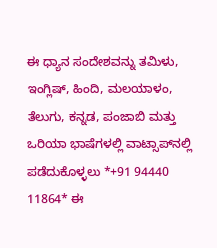ಈ ಧ್ಯಾನ ಸಂದೇಶವನ್ನು ತಮಿಳು, ಇಂಗ್ಲಿಷ್, ಹಿಂದಿ, ಮಲಯಾಳಂ, ತೆಲುಗು, ಕನ್ನಡ, ಪಂಜಾಬಿ ಮತ್ತು ಒರಿಯಾ ಭಾಷೆಗಳಲ್ಲಿ ವಾಟ್ಸಾಪ್‌ನಲ್ಲಿ ಪಡೆದುಕೊಳ್ಳಲು *+91 94440 11864* ಈ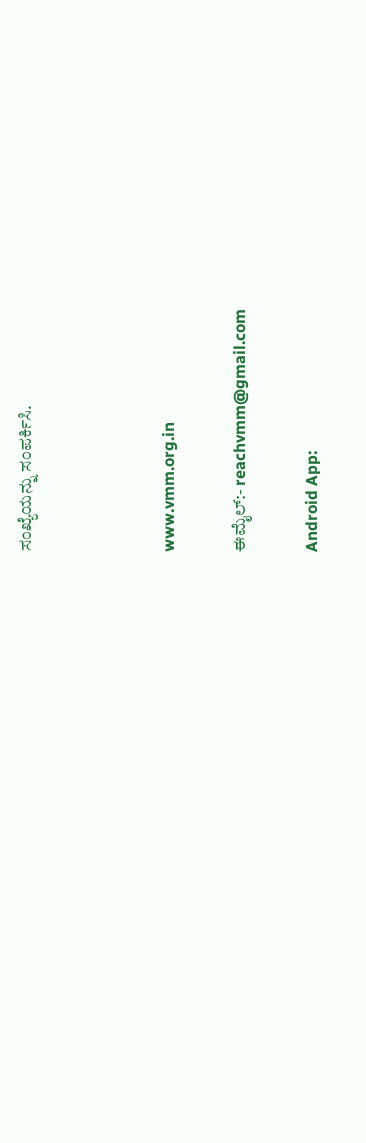ಸಂಖ್ಯೆಯನ್ನು ಸಂಪರ್ಕಿಸಿ.



www.vmm.org.in

ಈಮೈಲ್:- reachvmm@gmail.com

Android App: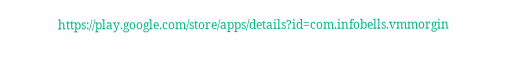https://play.google.com/store/apps/details?id=com.infobells.vmmorgin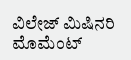ವಿಲೇಜ್ ಮಿಷಿನರಿ ಮೊಮೆಂಟ್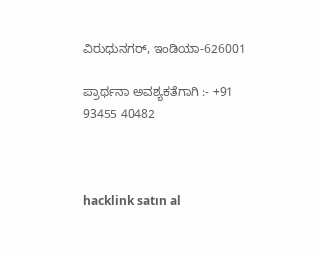ವಿರುಧುನಗರ್, ಇಂಡಿಯಾ-626001

ಪ್ರಾರ್ಥನಾ ಅವಶ್ಯಕತೆಗಾಗಿ :- +91 93455 40482



hacklink satın al